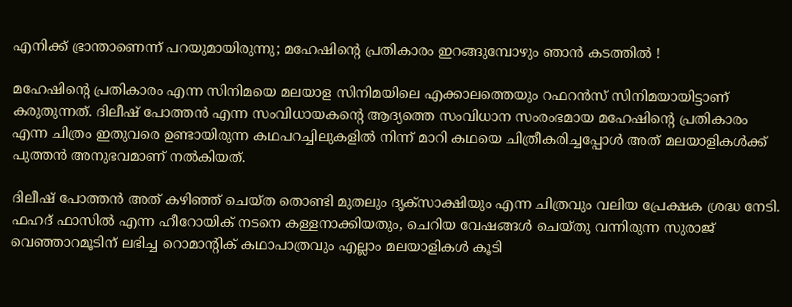എനിക്ക് ഭ്രാന്താണെന്ന് പറയുമായിരുന്നു; മഹേഷിന്റെ പ്രതികാരം ഇറങ്ങുമ്പോഴും ഞാന്‍ കടത്തില്‍ !

മഹേഷിന്റെ പ്രതികാരം എന്ന സിനിമയെ മലയാള സിനിമയിലെ എക്കാലത്തെയും റഫറന്‍സ് സിനിമയായിട്ടാണ് കരുതുന്നത്. ദിലീഷ് പോത്തന്‍ എന്ന സംവിധായകന്റെ ആദ്യത്തെ സംവിധാന സംരംഭമായ മഹേഷിന്റെ പ്രതികാരം എന്ന ചിത്രം ഇതുവരെ ഉണ്ടായിരുന്ന കഥപറച്ചിലുകളില്‍ നിന്ന് മാറി കഥയെ ചിത്രീകരിച്ചപ്പോള്‍ അത് മലയാളികള്‍ക്ക് പുത്തന്‍ അനുഭവമാണ് നല്‍കിയത്.

ദിലീഷ് പോത്തന്‍ അത് കഴിഞ്ഞ് ചെയ്ത തൊണ്ടി മുതലും ദൃക്‌സാക്ഷിയും എന്ന ചിത്രവും വലിയ പ്രേക്ഷക ശ്രദ്ധ നേടി. ഫഹദ് ഫാസില്‍ എന്ന ഹീറോയിക് നടനെ കള്ളനാക്കിയതും, ചെറിയ വേഷങ്ങള്‍ ചെയ്തു വന്നിരുന്ന സുരാജ് വെഞ്ഞാറമൂടിന് ലഭിച്ച റൊമാന്റിക് കഥാപാത്രവും എല്ലാം മലയാളികള്‍ കൂടി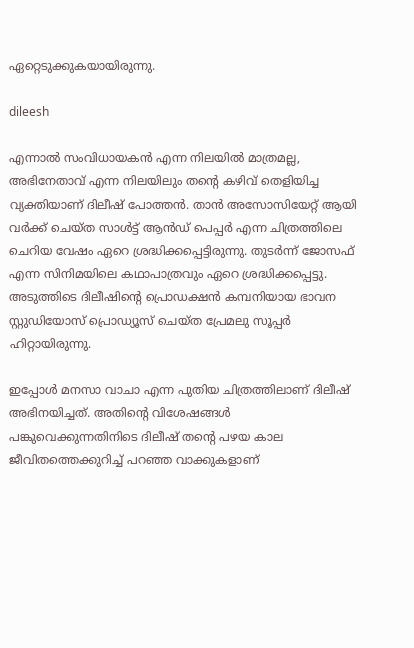ഏറ്റെടുക്കുകയായിരുന്നു.

dileesh

എന്നാല്‍ സംവിധായകന്‍ എന്ന നിലയില്‍ മാത്രമല്ല, അഭിനേതാവ് എന്ന നിലയിലും തന്റെ കഴിവ് തെളിയിച്ച വ്യക്തിയാണ് ദിലീഷ് പോത്തന്‍. താന്‍ അസോസിയേറ്റ് ആയി വര്‍ക്ക് ചെയ്ത സാള്‍ട്ട് ആന്‍ഡ് പെപ്പര്‍ എന്ന ചിത്രത്തിലെ ചെറിയ വേഷം ഏറെ ശ്രദ്ധിക്കപ്പെട്ടിരുന്നു. തുടര്‍ന്ന് ജോസഫ് എന്ന സിനിമയിലെ കഥാപാത്രവും ഏറെ ശ്രദ്ധിക്കപ്പെട്ടു. അടുത്തിടെ ദിലീഷിന്റെ പ്രൊഡക്ഷന്‍ കമ്പനിയായ ഭാവന സ്റ്റുഡിയോസ് പ്രൊഡ്യൂസ് ചെയ്ത പ്രേമലു സൂപ്പര്‍ ഹിറ്റായിരുന്നു.

ഇപ്പോള്‍ മനസാ വാചാ എന്ന പുതിയ ചിത്രത്തിലാണ് ദിലീഷ് അഭിനയിച്ചത്. അതിന്റെ വിശേഷങ്ങള്‍ പങ്കുവെക്കുന്നതിനിടെ ദിലീഷ് തന്റെ പഴയ കാല ജീവിതത്തെക്കുറിച്ച് പറഞ്ഞ വാക്കുകളാണ്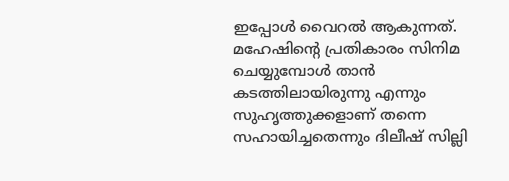ഇപ്പോള്‍ വൈറല്‍ ആകുന്നത്. മഹേഷിന്റെ പ്രതികാരം സിനിമ ചെയ്യുമ്പോള്‍ താന്‍ കടത്തിലായിരുന്നു എന്നും സുഹൃത്തുക്കളാണ് തന്നെ സഹായിച്ചതെന്നും ദിലീഷ് സില്ലി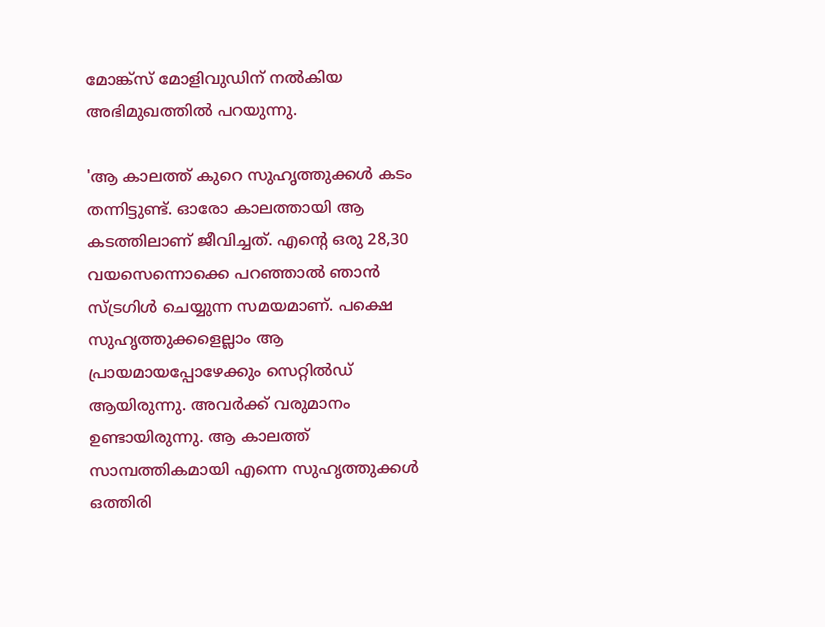മോങ്ക്‌സ് മോളിവുഡിന് നല്‍കിയ അഭിമുഖത്തില്‍ പറയുന്നു.

'ആ കാലത്ത് കുറെ സുഹൃത്തുക്കള്‍ കടം തന്നിട്ടുണ്ട്. ഓരോ കാലത്തായി ആ കടത്തിലാണ് ജീവിച്ചത്. എന്റെ ഒരു 28,30 വയസെന്നൊക്കെ പറഞ്ഞാല്‍ ഞാന്‍ സ്ട്രഗിള്‍ ചെയ്യുന്ന സമയമാണ്. പക്ഷെ സുഹൃത്തുക്കളെല്ലാം ആ പ്രായമായപ്പോഴേക്കും സെറ്റില്‍ഡ് ആയിരുന്നു. അവര്‍ക്ക് വരുമാനം ഉണ്ടായിരുന്നു. ആ കാലത്ത് സാമ്പത്തികമായി എന്നെ സുഹൃത്തുക്കള്‍ ഒത്തിരി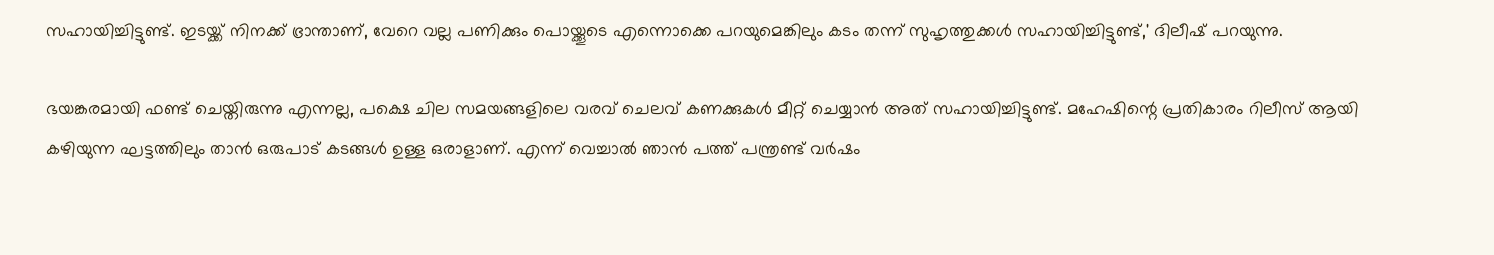സഹായിച്ചിട്ടുണ്ട്. ഇടയ്ക്ക് നിനക്ക് ഭ്രാന്താണ്, വേറെ വല്ല പണിക്കും പൊയ്ക്കൂടെ എന്നൊക്കെ പറയുമെങ്കിലും കടം തന്ന് സുഹൃത്തുക്കള്‍ സഹായിച്ചിട്ടുണ്ട്,' ദിലീഷ് പറയുന്നു.

ഭയങ്കരമായി ഫണ്ട് ചെയ്തിരുന്നു എന്നല്ല, പക്ഷെ ചില സമയങ്ങളിലെ വരവ് ചെലവ് കണക്കുകള്‍ മീറ്റ് ചെയ്യാന്‍ അത് സഹായിച്ചിട്ടുണ്ട്. മഹേഷിന്റെ പ്രതികാരം റിലീസ് ആയി കഴിയുന്ന ഘട്ടത്തിലും താന്‍ ഒരുപാട് കടങ്ങള്‍ ഉള്ള ഒരാളാണ്. എന്ന് വെച്ചാല്‍ ഞാന്‍ പത്ത് പന്ത്രണ്ട് വര്‍ഷം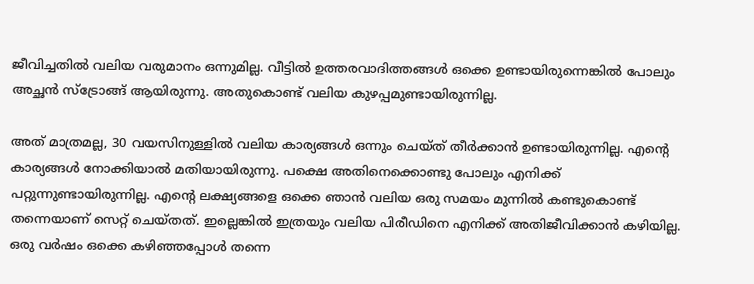ജീവിച്ചതില്‍ വലിയ വരുമാനം ഒന്നുമില്ല. വീട്ടില്‍ ഉത്തരവാദിത്തങ്ങള്‍ ഒക്കെ ഉണ്ടായിരുന്നെങ്കില്‍ പോലും അച്ഛന്‍ സ്‌ട്രോങ്ങ് ആയിരുന്നു. അതുകൊണ്ട് വലിയ കുഴപ്പമുണ്ടായിരുന്നില്ല.

അത് മാത്രമല്ല, 30 വയസിനുള്ളില്‍ വലിയ കാര്യങ്ങള്‍ ഒന്നും ചെയ്ത് തീര്‍ക്കാന്‍ ഉണ്ടായിരുന്നില്ല. എന്റെ കാര്യങ്ങള്‍ നോക്കിയാല്‍ മതിയായിരുന്നു. പക്ഷെ അതിനെക്കൊണ്ടു പോലും എനിക്ക് പറ്റുന്നുണ്ടായിരുന്നില്ല. എന്റെ ലക്ഷ്യങ്ങളെ ഒക്കെ ഞാന്‍ വലിയ ഒരു സമയം മുന്നില്‍ കണ്ടുകൊണ്ട് തന്നെയാണ് സെറ്റ് ചെയ്തത്. ഇല്ലെങ്കില്‍ ഇത്രയും വലിയ പിരീഡിനെ എനിക്ക് അതിജീവിക്കാന്‍ കഴിയില്ല. ഒരു വര്‍ഷം ഒക്കെ കഴിഞ്ഞപ്പോള്‍ തന്നെ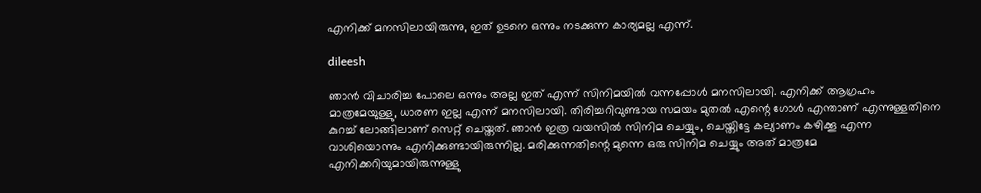എനിക്ക് മനസിലായിരുന്നു, ഇത് ഉടനെ ഒന്നും നടക്കുന്ന കാര്യമല്ല എന്ന്.

dileesh

ഞാന്‍ വിചാരിച്ച പോലെ ഒന്നും അല്ല ഇത് എന്ന് സിനിമയില്‍ വന്നപ്പോള്‍ മനസിലായി. എനിക്ക് ആഗ്രഹം മാത്രമേയുള്ളു, ധാരണ ഇല്ല എന്ന് മനസിലായി. തിരിച്ചറിവുണ്ടായ സമയം മുതല്‍ എന്റെ ഗോള്‍ എന്താണ് എന്നുള്ളതിനെ കുറച്ച് ലോങ്ങിലാണ് സെറ്റ് ചെയ്തത്. ഞാന്‍ ഇത്ര വയസില്‍ സിനിമ ചെയ്യും, ചെയ്തിട്ടേ കല്യാണം കഴിക്കൂ എന്ന വാശിയൊന്നും എനിക്കുണ്ടായിരുന്നില്ല. മരിക്കുന്നതിന്റെ മുന്നെ ഒരു സിനിമ ചെയ്യും അത് മാത്രമേ എനിക്കറിയുമായിരുന്നുള്ളു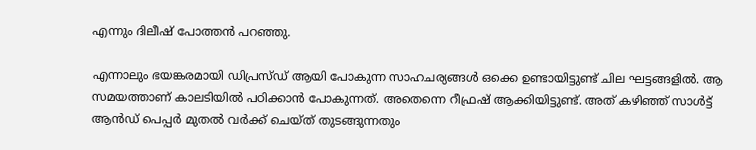എന്നും ദിലീഷ് പോത്തന്‍ പറഞ്ഞു.

എന്നാലും ഭയങ്കരമായി ഡിപ്രസ്ഡ് ആയി പോകുന്ന സാഹചര്യങ്ങള്‍ ഒക്കെ ഉണ്ടായിട്ടുണ്ട് ചില ഘട്ടങ്ങളില്‍. ആ സമയത്താണ് കാലടിയില്‍ പഠിക്കാന്‍ പോകുന്നത്. അതെന്നെ റീഫ്രഷ് ആക്കിയിട്ടുണ്ട്. അത് കഴിഞ്ഞ് സാള്‍ട്ട് ആന്‍ഡ് പെപ്പര്‍ മുതല്‍ വര്‍ക്ക് ചെയ്ത് തുടങ്ങുന്നതും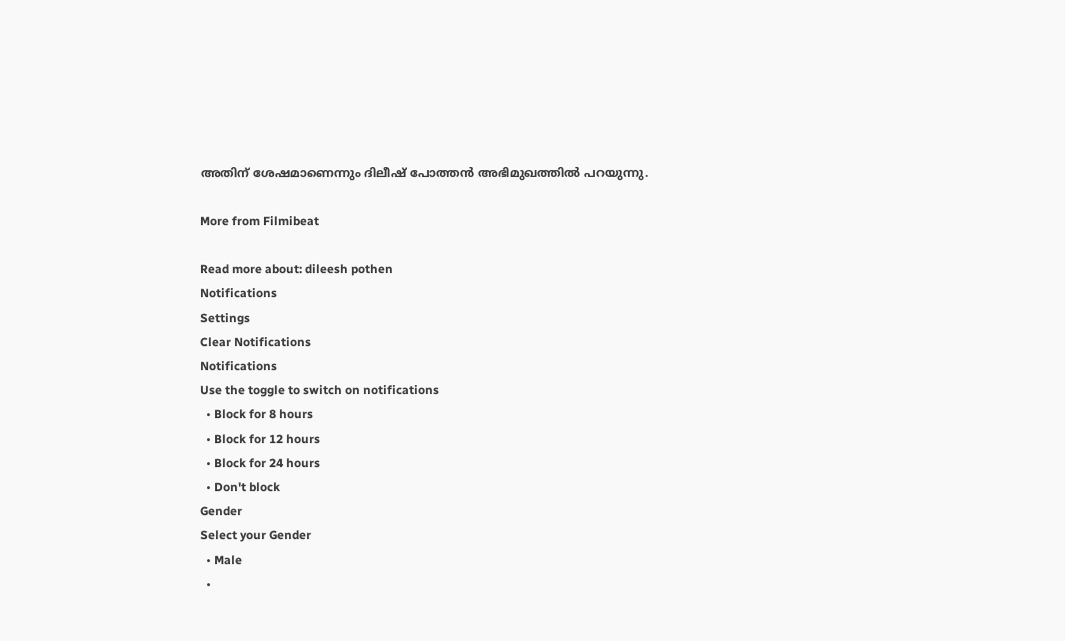അതിന് ശേഷമാണെന്നും ദിലീഷ് പോത്തന്‍ അഭിമുഖത്തില്‍ പറയുന്നു.

More from Filmibeat

Read more about: dileesh pothen
Notifications
Settings
Clear Notifications
Notifications
Use the toggle to switch on notifications
  • Block for 8 hours
  • Block for 12 hours
  • Block for 24 hours
  • Don't block
Gender
Select your Gender
  • Male
  •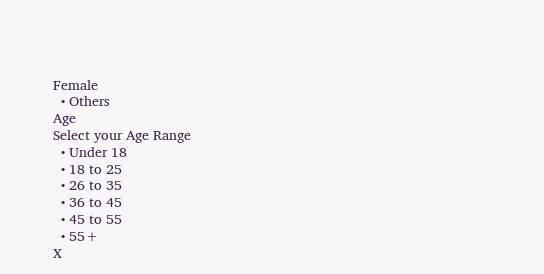Female
  • Others
Age
Select your Age Range
  • Under 18
  • 18 to 25
  • 26 to 35
  • 36 to 45
  • 45 to 55
  • 55+
X